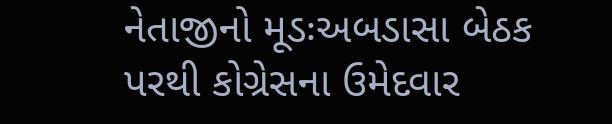નેતાજીનો મૂડઃઅબડાસા બેઠક પરથી કોગ્રેસના ઉમેદવાર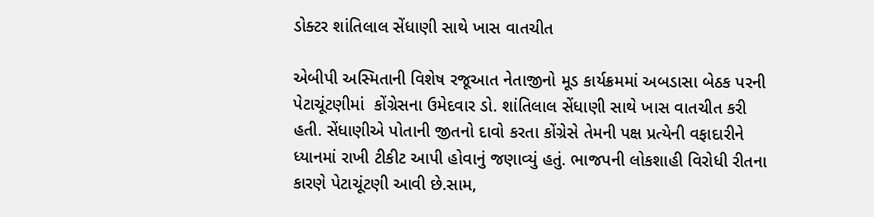ડોક્ટર શાંતિલાલ સેંધાણી સાથે ખાસ વાતચીત

એબીપી અસ્મિતાની વિશેષ રજૂઆત નેતાજીનો મૂડ કાર્યક્રમમાં અબડાસા બેઠક પરની પેટાચૂંટણીમાં  કોંગ્રેસના ઉમેદવાર ડો. શાંતિલાલ સેંધાણી સાથે ખાસ વાતચીત કરી હતી. સેંધાણીએ પોતાની જીતનો દાવો કરતા કોંગ્રેસે તેમની પક્ષ પ્રત્યેની વફાદારીને ધ્યાનમાં રાખી ટીકીટ આપી હોવાનું જણાવ્યું હતું. ભાજપની લોકશાહી વિરોધી રીતના કારણે પેટાચૂંટણી આવી છે.સામ,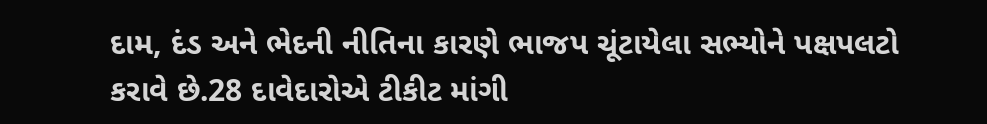દામ, દંડ અને ભેદની નીતિના કારણે ભાજપ ચૂંટાયેલા સભ્યોને પક્ષપલટો કરાવે છે.28 દાવેદારોએ ટીકીટ માંગી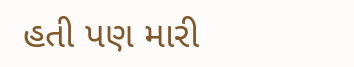હતી પણ મારી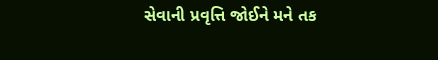સેવાની પ્રવૃત્તિ જોઈને મને તક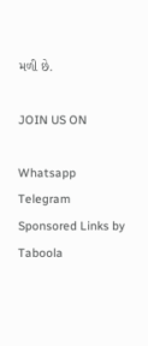મળી છે.

JOIN US ON

Whatsapp
Telegram
Sponsored Links by Taboola